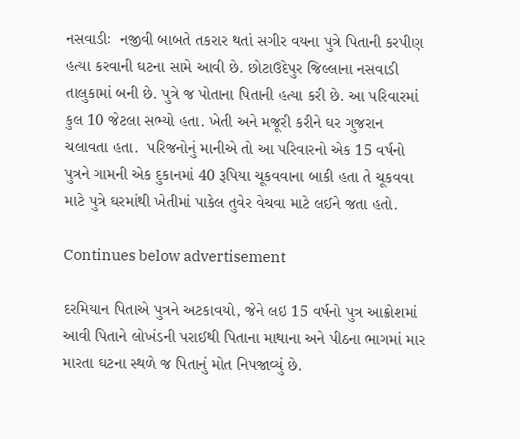નસવાડીઃ  નજીવી બાબતે તકરાર થતાં સગીર વયના પુત્રે પિતાની કરપીણ હત્યા કરવાની ઘટના સામે આવી છે. છોટાઉદેપુર જિલ્લાના નસવાડી તાલુકામાં બની છે. પુત્રે જ પોતાના પિતાની હત્યા કરી છે. આ પરિવારમાં કુલ 10 જેટલા સભ્યો હતા. ખેતી અને મજૂરી કરીને ઘર ગુજરાન ચલાવતા હતા.  પરિજનોનું માનીએ તો આ પરિવારનો એક 15 વર્ષનો પુત્રને ગામની એક દુકાનમાં 40 રૂપિયા ચૂકવવાના બાકી હતા તે ચૂકવવા માટે પુત્રે ઘરમાંથી ખેતીમાં પાકેલ તુવેર વેચવા માટે લઈને જતા હતો.

Continues below advertisement

દરમિયાન પિતાએ પુત્રને અટકાવયો, જેને લઇ 15 વર્ષનો પુત્ર આક્રોશમાં આવી પિતાને લોખંડની પરાઈથી પિતાના માથાના અને પીઠના ભાગમાં માર મારતા ઘટના સ્થળે જ પિતાનું મોત નિપજાવ્યું છે.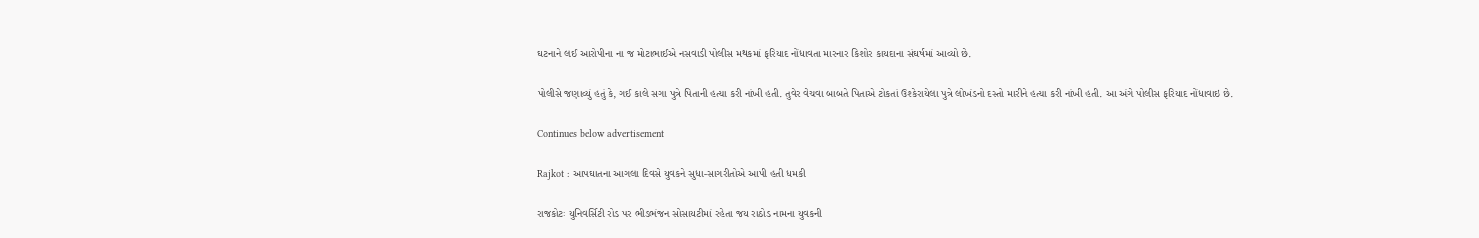ઘટનાને લઈ આરોપીના ના જ મોટાભાઈએ નસવાડી પોલીસ મથકમાં ફરિયાદ નોંધાવતા મારનાર કિશોર કાયદાના સંઘર્ષમાં આવ્યો છે.

પોલીસે જણાવ્યું હતું કે, ગઈ કાલે સગા પુત્રે પિતાની હત્યા કરી નાંખી હતી. તુવેર વેચવા બાબતે પિતાએ ટોકતાં ઉશ્કેરાયેલા પુત્રે લોખંડનો દસ્તો મારીને હત્યા કરી નાંખી હતી. આ અંગે પોલીસ ફરિયાદ નોંધાવાઇ છે.

Continues below advertisement

Rajkot : આપઘાતના આગલા દિવસે યુવકને સુધા-સાગરીતોએ આપી હતી ધમકી

રાજકોટઃ યુનિવર્સિટી રોડ પર ભીડભંજન સોસાયટીમાં રહેતા જય રાઠોડ નામના યુવકની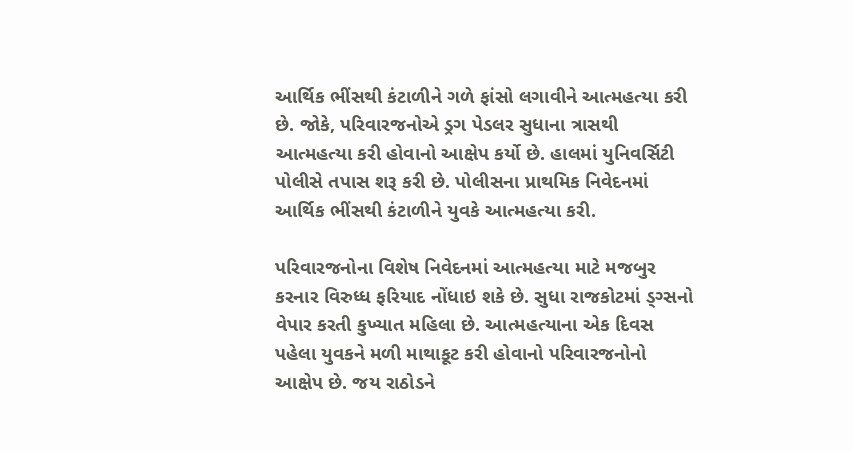આર્થિક ભીંસથી કંટાળીને ગળે ફાંસો લગાવીને આત્મહત્યા કરી છે. જોકે, પરિવારજનોએ ડ્રગ પેડલર સુધાના ત્રાસથી આત્મહત્યા કરી હોવાનો આક્ષેપ કર્યો છે. હાલમાં યુનિવર્સિટી પોલીસે તપાસ શરૂ કરી છે. પોલીસના પ્રાથમિક નિવેદનમાં આર્થિક ભીંસથી કંટાળીને યુવકે આત્મહત્યા કરી.

પરિવારજનોના વિશેષ નિવેદનમાં આત્મહત્યા માટે મજબુર કરનાર વિરુધ્ધ ફરિયાદ નોંધાઇ શકે છે. સુધા રાજકોટમાં ડ્ગ્સનો વેપાર કરતી કુખ્યાત મહિલા છે. આત્મહત્યાના એક દિવસ પહેલા યુવકને મળી માથાકૂટ કરી હોવાનો પરિવારજનોનો આક્ષેપ છે. જય રાઠોડને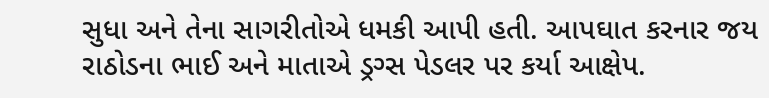સુધા અને તેના સાગરીતોએ ધમકી આપી હતી. આપઘાત કરનાર જય રાઠોડના ભાઈ અને માતાએ ડ્રગ્સ પેડલર પર કર્યા આક્ષેપ.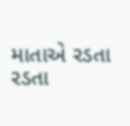માતાએ રડતા રડતા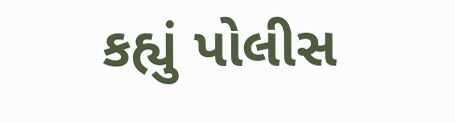કહ્યું પોલીસ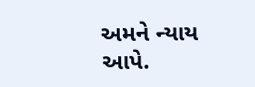અમને ન્યાય આપે.